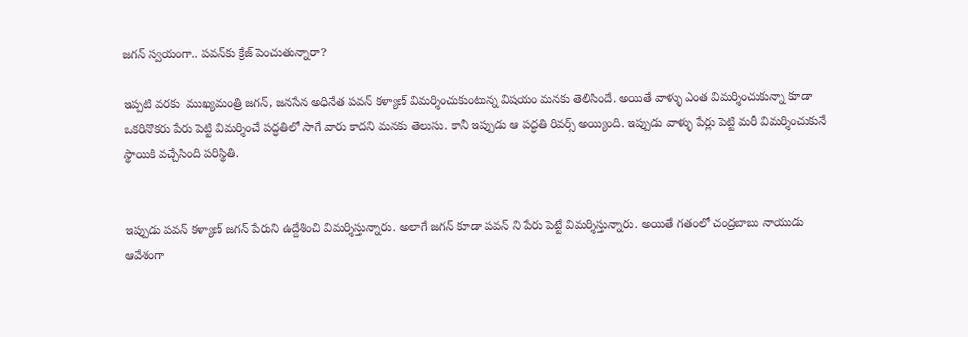జగన్‌ స్వయంగా.. పవన్‌కు క్రేజ్‌ పెంచుతున్నారా?

ఇప్పటి వరకు  ముఖ్యమంత్రి జగన్, జనసేన అధినేత పవన్ కళ్యాణ్ విమర్శించుకుంటున్న విషయం మనకు తెలిసిందే. అయితే వాళ్ళు ఎంత విమర్శించుకున్నా కూడా ఒకరినొకరు పేరు పెట్టి విమర్శించే పద్ధతిలో సాగే వారు కాదని మనకు తెలుసు. కానీ ఇప్పుడు ఆ పద్ధతి రివర్స్ అయ్యింది. ఇప్పుడు వాళ్ళు పేర్లు పెట్టి మరీ విమర్శించుకునే స్థాయికి వచ్చేసింది పరిస్థితి.


ఇప్పుడు పవన్ కళ్యాణ్ జగన్ పేరుని ఉద్దేశించి విమర్శిస్తున్నారు. అలాగే జగన్ కూడా పవన్ ని పేరు పెట్టే విమర్శిస్తున్నారు. అయితే గతంలో చంద్రబాబు నాయుడు ఆవేశంగా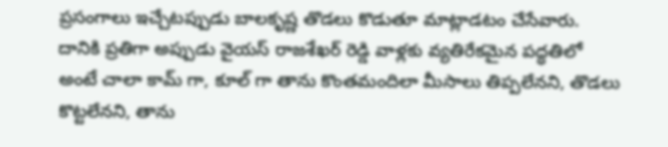ప్రసంగాలు ఇచ్చేటప్పుడు బాలకృష్ణ తొడలు కొడుతూ మాట్లాడటం చేసేవారు. దానికి ప్రతిగా అప్పుడు వైయస్ రాజశేఖర్ రెడ్డి వాళ్లకు వ్యతిరేకమైన పద్ధతిలో అంటే చాలా కామ్ గా, కూల్ గా తాను కొంతమందిలా మీసాలు తిప్పలేనని, తొడలు కొట్టలేనని, తాను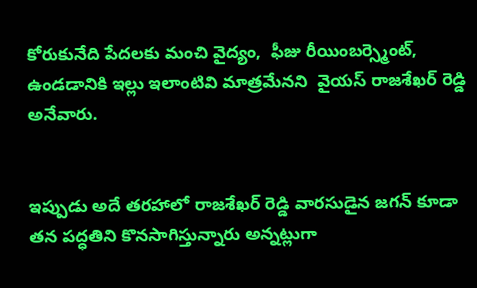కోరుకునేది పేదలకు మంచి వైద్యం,  ఫీజు రీయింబర్స్మెంట్, ఉండడానికి ఇల్లు ఇలాంటివి మాత్రమేనని  వైయస్ రాజశేఖర్ రెడ్డి అనేవారు.


ఇప్పుడు అదే తరహాలో రాజశేఖర్ రెడ్డి వారసుడైన జగన్ కూడా తన పద్ధతిని కొనసాగిస్తున్నారు అన్నట్లుగా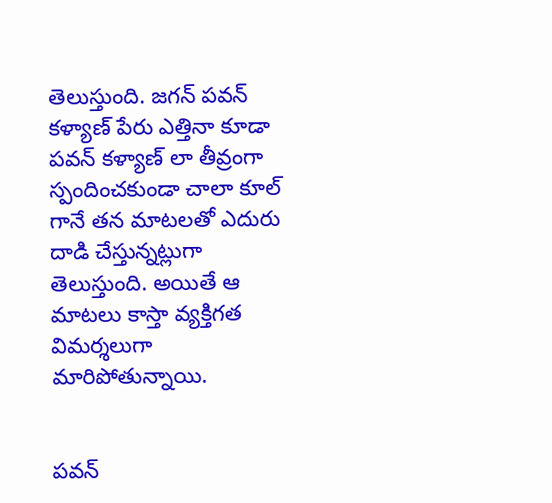తెలుస్తుంది. జగన్ పవన్ కళ్యాణ్ పేరు ఎత్తినా కూడా పవన్ కళ్యాణ్ లా తీవ్రంగా స్పందించకుండా చాలా కూల్ గానే తన మాటలతో ఎదురు దాడి చేస్తున్నట్లుగా తెలుస్తుంది. అయితే ఆ మాటలు కాస్తా వ్యక్తిగత విమర్శలుగా మారిపోతున్నాయి.


పవన్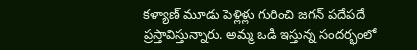కళ్యాణ్ మూడు పెళ్లిళ్లు గురించి జగన్ పదేపదే ప్రస్తావిస్తున్నారు. అమ్మ ఒడి ఇస్తున్న సందర్భంలో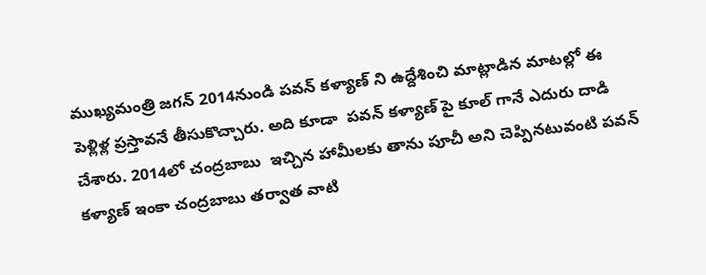ముఖ్యమంత్రి జగన్ 2014నుండి పవన్ కళ్యాణ్ ని ఉద్దేశించి మాట్లాడిన మాటల్లో ఈ పెళ్లిళ్ల ప్రస్తావనే తీసుకొచ్చారు. అది కూడా  పవన్ కళ్యాణ్ పై కూల్ గానే ఎదురు దాడి చేశారు. 2014లో చంద్రబాబు  ఇచ్చిన హామీలకు తాను పూచీ అని చెప్పినటువంటి పవన్ కళ్యాణ్ ఇంకా చంద్రబాబు తర్వాత వాటి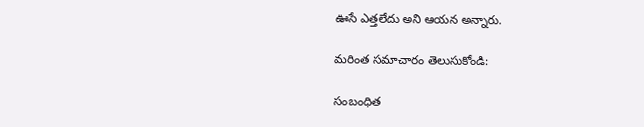ఊసే ఎత్తలేదు అని ఆయన అన్నారు.

మరింత సమాచారం తెలుసుకోండి:

సంబంధిత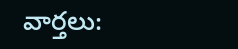వార్తలు: